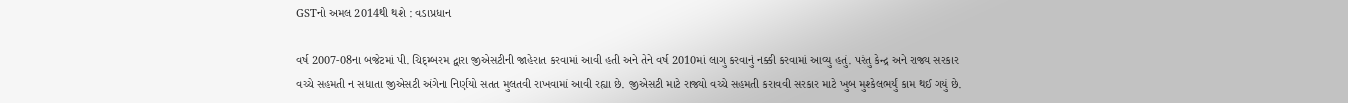GSTનો અમલ 2014થી થશે : વડાપ્રધાન

વર્ષ 2007-08ના બજેટમાં પી. ચિદ્મ્બરમ દ્વારા જીએસટીની જાહેરાત કરવામાં આવી હતી અને તેને વર્ષ 2010માં લાગુ કરવાનું નક્કી કરવામાં આવ્યુ હતું. પરંતુ કેન્દ્ર અને રાજ્ય સરકાર વચ્ચે સહમતી ન સધાતા જીએસટી અંગેના નિર્ણયો સતત મુલતવી રાખવામાં આવી રહ્યા છે. જીએસટી માટે રાજ્યો વચ્ચે સહમતી કરાવવી સરકાર માટે ખુબ મુશ્કેલભર્યું કામ થઈ ગયું છે.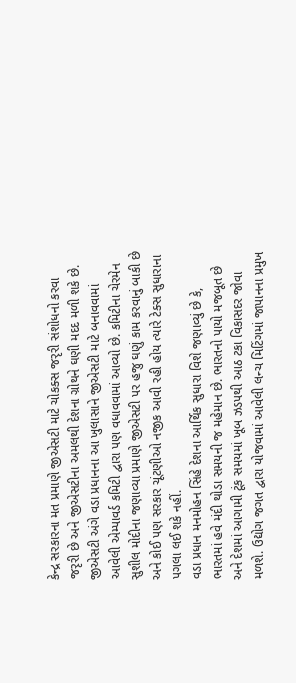કેન્દ્ર સરકારના મત પ્રમાણે જીએસટી માટે ચોકક્સ જરૃરી સંશોધનો કરવા જરૃરી છે અને જીએસટીના અમલથી દેશના ગ્રોથને ઘણી મદદ મળી શકે છે.
જીએસટી અંગે વડા પ્રધાનના આ ખુલાસાને જીએસટી માટે બનાવવામાં આવેલી એમ્પાવર્ડ કમિટી દ્વારા પણ વધાવવામાં આવ્યો છે. કમિટીના ચેરમેન સુશીલ મોદીના જણાવ્યા પ્રમાણે જીએસટી પર હજુ ઘણું કામ કરવાનું બાકી છે અને કોઈ પણ સરકાર ચૂંટણીઓ નજીક આવી રહી હોય ત્યારે ટેક્સ સુધારાના પગલા લઈ શકે નહીં.
વડા પ્રધાન મનમોહન સિંહે દેશના આર્થિક સુધારા વિશે જણાવ્યું છે કે, ભારતમાં હવે મંદી થોડા સમયની જ મહેમાન છે. ભારતનો પાયો મજબૂત છે અને દેશમાં આગામી ટૂંક સમયમાં ખૂબ ઝડપથી આઠ ટકા વિકાસદર જોવા મળશે. ઉદ્યોગ જગત દ્વારા યોજવામાં આવેલી લન્ચ મિટિંગમાં જાપાનના પ્રમુખ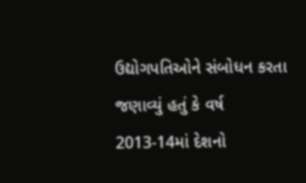ઉદ્યોગપતિઓને સંબોધન કરતા જણાવ્યું હતું કે વર્ષ 2013-14માં દેશનો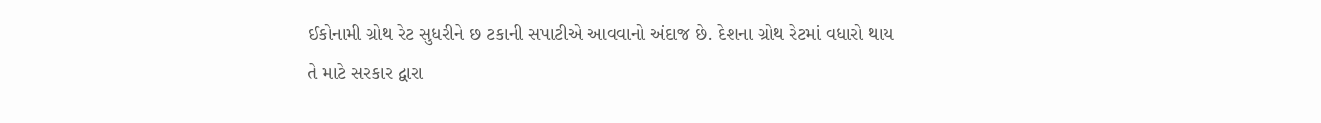ઈકોનામી ગ્રોથ રેટ સુધરીને છ ટકાની સપાટીએ આવવાનો અંદાજ છે. દેશના ગ્રોથ રેટમાં વધારો થાય તે માટે સરકાર દ્વારા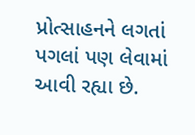પ્રોત્સાહનને લગતાં પગલાં પણ લેવામાં આવી રહ્યા છે.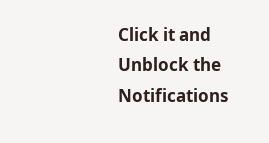Click it and Unblock the Notifications